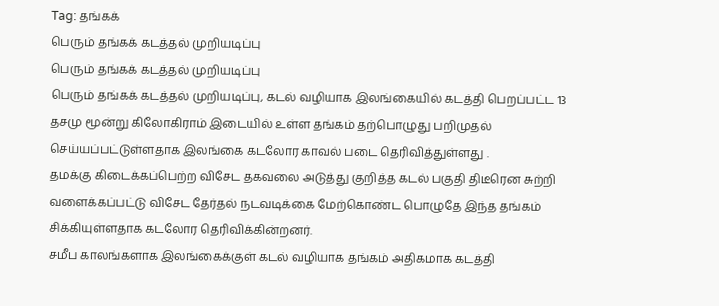Tag: தங்கக்
பெரும் தங்கக் கடத்தல் முறியடிப்பு
பெரும் தங்கக் கடத்தல் முறியடிப்பு
பெரும் தங்கக் கடத்தல் முறியடிப்பு, கடல் வழியாக இலங்கையில் கடத்தி பெறப்பட்ட 13 தசமு மூன்று கிலோகிராம் இடையில் உள்ள தங்கம் தற்பொழுது பறிமுதல் செய்யப்பட்டுள்ளதாக இலங்கை கடலோர காவல் படை தெரிவித்துள்ளது .
தமக்கு கிடைக்கப்பெற்ற விசேட தகவலை அடுத்து குறித்த கடல் பகுதி திடீரென சுற்றி வளைக்கப்பட்டு விசேட தேர்தல் நடவடிக்கை மேற்கொண்ட பொழுதே இந்த தங்கம் சிக்கியுள்ளதாக கடலோர தெரிவிக்கின்றனர்.
சமீப காலங்களாக இலங்கைக்குள் கடல் வழியாக தங்கம் அதிகமாக கடத்தி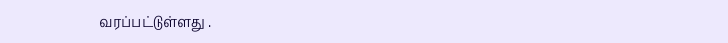வரப்பட்டுள்ளது .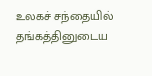உலகச் சந்தையில் தங்கத்தினுடைய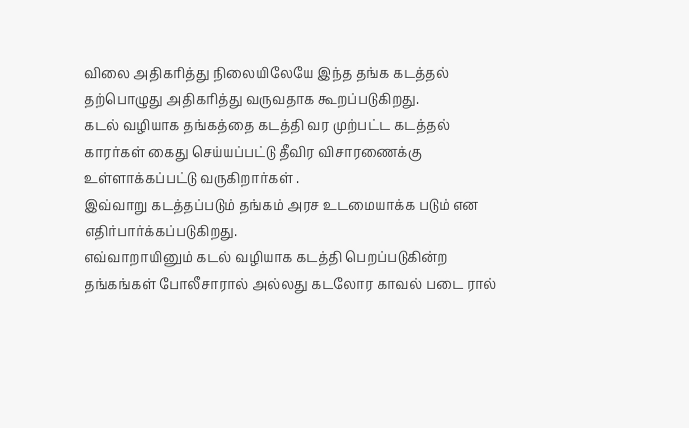விலை அதிகரித்து நிலையிலேயே இந்த தங்க கடத்தல் தற்பொழுது அதிகரித்து வருவதாக கூறப்படுகிறது.
கடல் வழியாக தங்கத்தை கடத்தி வர முற்பட்ட கடத்தல் காரர்கள் கைது செய்யப்பட்டு தீவிர விசாரணைக்கு உள்ளாக்கப்பட்டு வருகிறார்கள் .
இவ்வாறு கடத்தப்படும் தங்கம் அரச உடமையாக்க படும் என எதிர்பார்க்கப்படுகிறது.
எவ்வாறாயினும் கடல் வழியாக கடத்தி பெறப்படுகின்ற தங்கங்கள் போலீசாரால் அல்லது கடலோர காவல் படை ரால்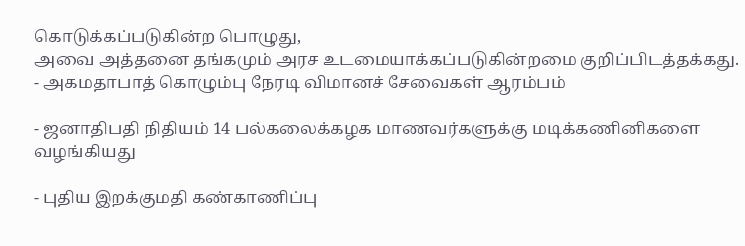கொடுக்கப்படுகின்ற பொழுது,
அவை அத்தனை தங்கமும் அரச உடமையாக்கப்படுகின்றமை குறிப்பிடத்தக்கது.
- அகமதாபாத் கொழும்பு நேரடி விமானச் சேவைகள் ஆரம்பம்

- ஜனாதிபதி நிதியம் 14 பல்கலைக்கழக மாணவர்களுக்கு மடிக்கணினிகளை வழங்கியது

- புதிய இறக்குமதி கண்காணிப்பு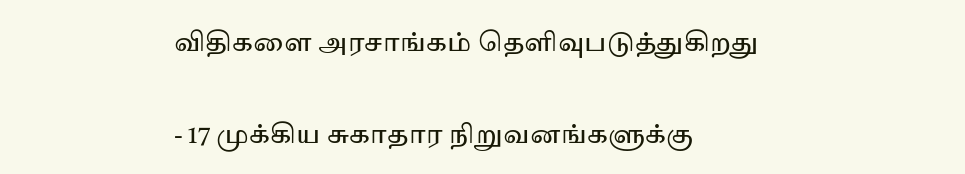விதிகளை அரசாங்கம் தெளிவுபடுத்துகிறது

- 17 முக்கிய சுகாதார நிறுவனங்களுக்கு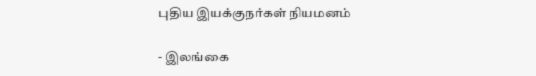புதிய இயக்குநர்கள் நியமனம்

- இலங்கை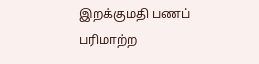இறக்குமதி பணப் பரிமாற்ற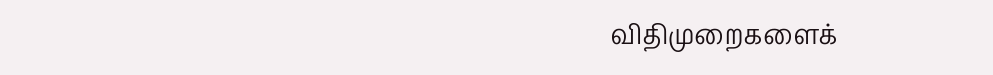விதிமுறைகளைக்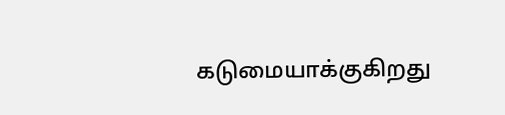கடுமையாக்குகிறது